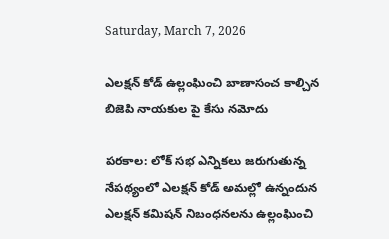Saturday, March 7, 2026

ఎలక్షన్ కోడ్ ఉల్లంఘించి బాణాసంచ కాల్చిన బిజెపి నాయకుల పై కేసు నమోదు

పరకాల: లోక్ సభ ఎన్నికలు జరుగుతున్న నేపథ్యంలో ఎలక్షన్ కోడ్ అమల్లో ఉన్నందున ఎలక్షన్ కమిషన్ నిబంధనలను ఉల్లంఘించి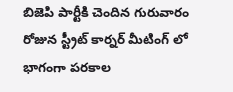బిజెపి పార్టీకి చెందిన గురువారం రోజున స్ట్రీట్ కార్నర్ మీటింగ్ లో భాగంగా పరకాల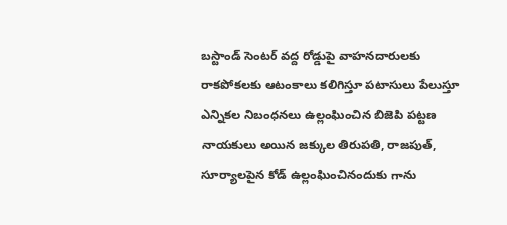బస్టాండ్ సెంటర్ వద్ద రోడ్డుపై వాహనదారులకు రాకపోకలకు ఆటంకాలు కలిగిస్తూ పటాసులు పేలుస్తూ ఎన్నికల నిబంధనలు ఉల్లంఘించిన బిజెపి పట్టణ నాయకులు అయిన జక్కుల తిరుపతి, రాజపుత్, సూర్యాలపైన కోడ్ ఉల్లంఘించినందుకు గాను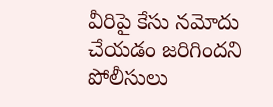వీరిపై కేసు నమోదు చేయడం జరిగిందని పోలీసులు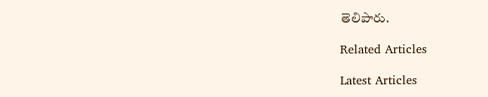తెలిపారు.

Related Articles

Latest Articles